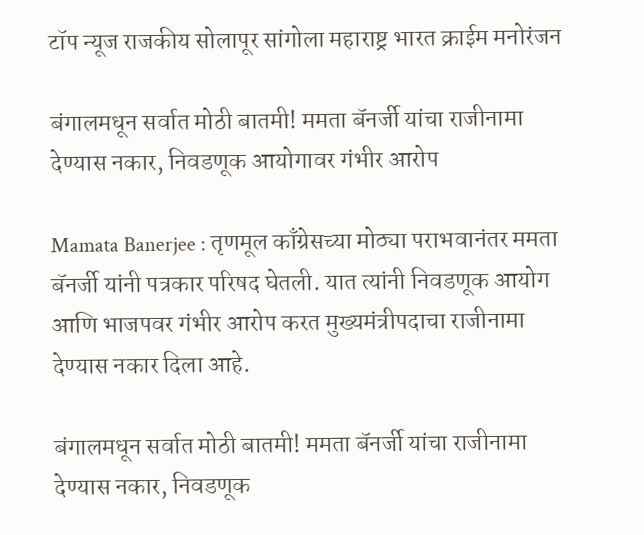टॉप न्यूज राजकीय सोलापूर सांगोला महाराष्ट्र भारत क्राईम मनोरंजन

बंगालमधून सर्वात मोठी बातमी! ममता बॅनर्जी यांचा राजीनामा देण्यास नकार, निवडणूक आयोगावर गंभीर आरोप

Mamata Banerjee : तृणमूल काँग्रेसच्या मोठ्या पराभवानंतर ममता बॅनर्जी यांनी पत्रकार परिषद घेतली. यात त्यांनी निवडणूक आयोग आणि भाजपवर गंभीर आरोप करत मुख्यमंत्रीपदाचा राजीनामा देण्यास नकार दिला आहे.

बंगालमधून सर्वात मोठी बातमी! ममता बॅनर्जी यांचा राजीनामा देण्यास नकार, निवडणूक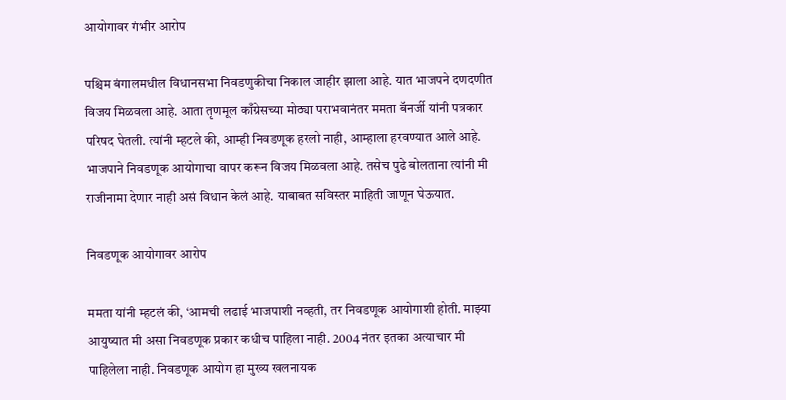आयोगावर गंभीर आरोप

पश्चिम बंगालमधील विधानसभा निवडणुकीचा निकाल जाहीर झाला आहे. यात भाजपने दणदणीत विजय मिळवला आहे. आता तृणमूल काँग्रेसच्या मोठ्या पराभवानंतर ममता बॅनर्जी यांनी पत्रकार परिषद घेतली. त्यांनी म्हटले की, आम्ही निवडणूक हरलो नाही, आम्हाला हरवण्यात आले आहे. भाजपाने निवडणूक आयोगाचा वापर करून विजय मिळवला आहे. तसेच पुढे बोलताना त्यांनी मी राजीनामा देणार नाही असं विधान केलं आहे. याबाबत सविस्तर माहिती जाणून घेऊयात.

निवडणूक आयोगावर आरोप

ममता यांनी म्हटलं की, ‘आमची लढाई भाजपाशी नव्हती, तर निवडणूक आयोगाशी होती. माझ्या आयुष्यात मी असा निवडणूक प्रकार कधीच पाहिला नाही. 2004 नंतर इतका अत्याचार मी पाहिलेला नाही. निवडणूक आयोग हा मुख्य खलनायक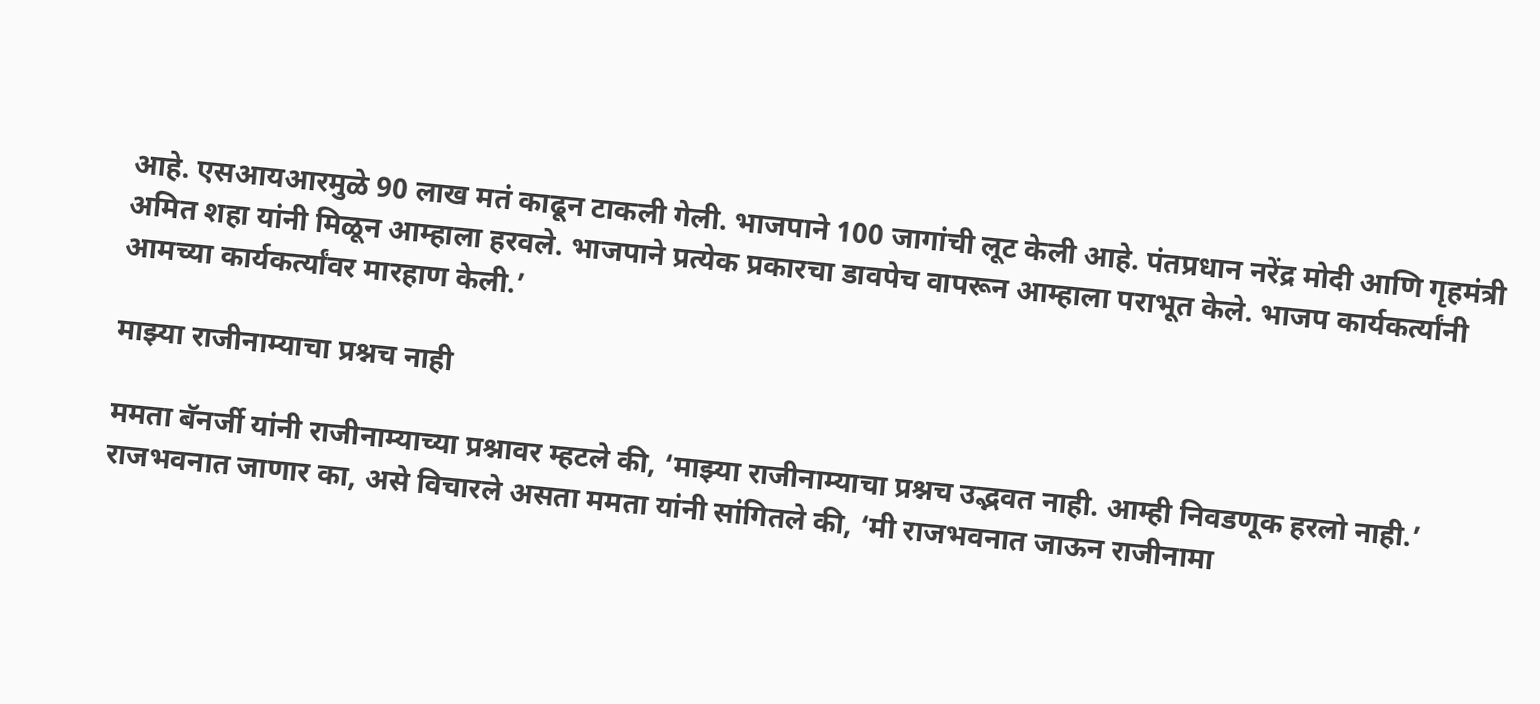आहे. एसआयआरमुळे 90 लाख मतं काढून टाकली गेली. भाजपाने 100 जागांची लूट केली आहे. पंतप्रधान नरेंद्र मोदी आणि गृहमंत्री अमित शहा यांनी मिळून आम्हाला हरवले. भाजपाने प्रत्येक प्रकारचा डावपेच वापरून आम्हाला पराभूत केले. भाजप कार्यकर्त्यांनी आमच्या कार्यकर्त्यांवर मारहाण केली.’

माझ्या राजीनाम्याचा प्रश्नच नाही

ममता बॅनर्जी यांनी राजीनाम्याच्या प्रश्नावर म्हटले की, ‘माझ्या राजीनाम्याचा प्रश्नच उद्भवत नाही. आम्ही निवडणूक हरलो नाही.’ राजभवनात जाणार का, असे विचारले असता ममता यांनी सांगितले की, ‘मी राजभवनात जाऊन राजीनामा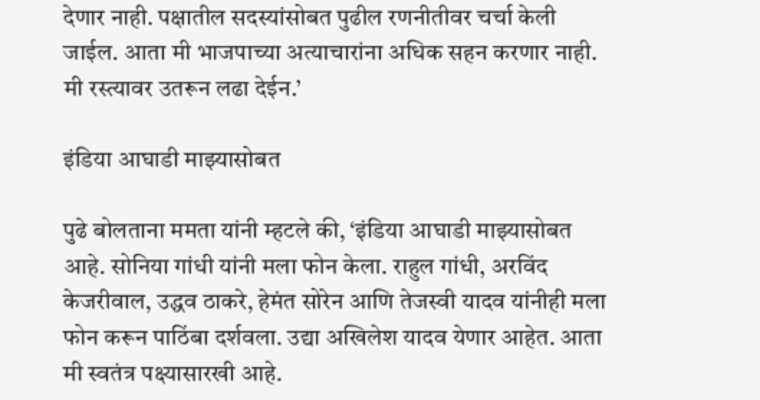देणार नाही. पक्षातील सदस्यांसोबत पुढील रणनीतीवर चर्चा केली जाईल. आता मी भाजपाच्या अत्याचारांना अधिक सहन करणार नाही. मी रस्त्यावर उतरून लढा देईन.’

इंडिया आघाडी माझ्यासोबत

पुढे बोलताना ममता यांनी म्हटले की, ‘इंडिया आघाडी माझ्यासोबत आहे. सोनिया गांधी यांनी मला फोन केला. राहुल गांधी, अरविंद केजरीवाल, उद्धव ठाकरे, हेमंत सोरेन आणि तेजस्वी यादव यांनीही मला फोन करून पाठिंबा दर्शवला. उद्या अखिलेश यादव येणार आहेत. आता मी स्वतंत्र पक्ष्यासारखी आहे.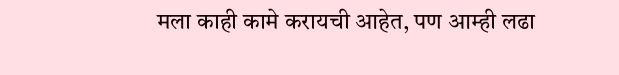मला काही कामे करायची आहेत, पण आम्ही लढा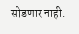सोडणार नाही.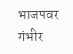भाजपवर गंभीर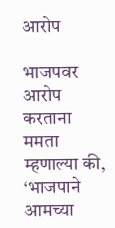आरोप

भाजपवर आरोप करताना ममता म्हणाल्या की, ‘भाजपाने आमच्या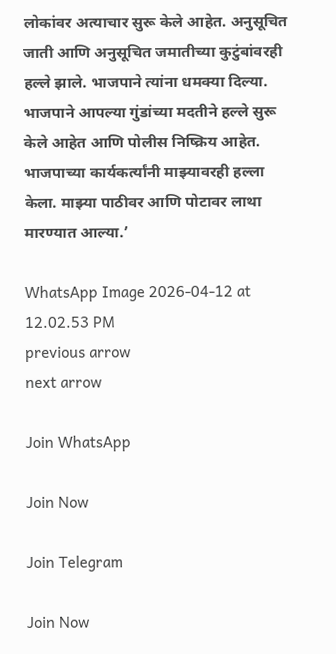लोकांवर अत्याचार सुरू केले आहेत. अनुसूचित जाती आणि अनुसूचित जमातीच्या कुटुंबांवरही हल्ले झाले. भाजपाने त्यांना धमक्या दिल्या. भाजपाने आपल्या गुंडांच्या मदतीने हल्ले सुरू केले आहेत आणि पोलीस निष्क्रिय आहेत. भाजपाच्या कार्यकर्त्यांनी माझ्यावरही हल्ला केला. माझ्या पाठीवर आणि पोटावर लाथा मारण्यात आल्या.’

WhatsApp Image 2026-04-12 at 12.02.53 PM
previous arrow
next arrow

Join WhatsApp

Join Now

Join Telegram

Join Now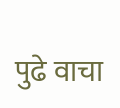पुढे वाचा